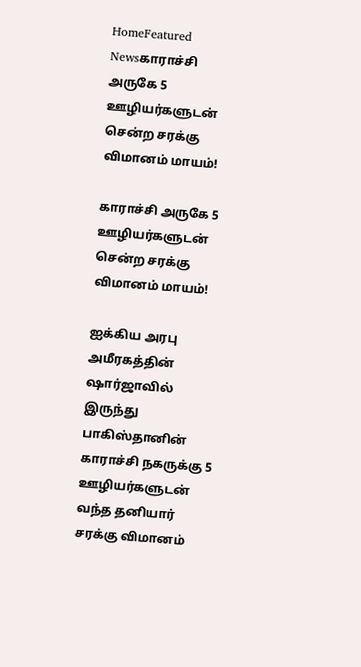HomeFeatured Newsகாராச்சி அருகே 5 ஊழியர்களுடன் சென்ற சரக்கு விமானம் மாயம்!

காராச்சி அருகே 5 ஊழியர்களுடன் சென்ற சரக்கு விமானம் மாயம்!

ஐக்கிய அரபு அமீரகத்தின் ஷார்ஜாவில் இருந்து பாகிஸ்தானின் காராச்சி நகருக்கு 5 ஊழியர்களுடன் வந்த தனியார் சரக்கு விமானம்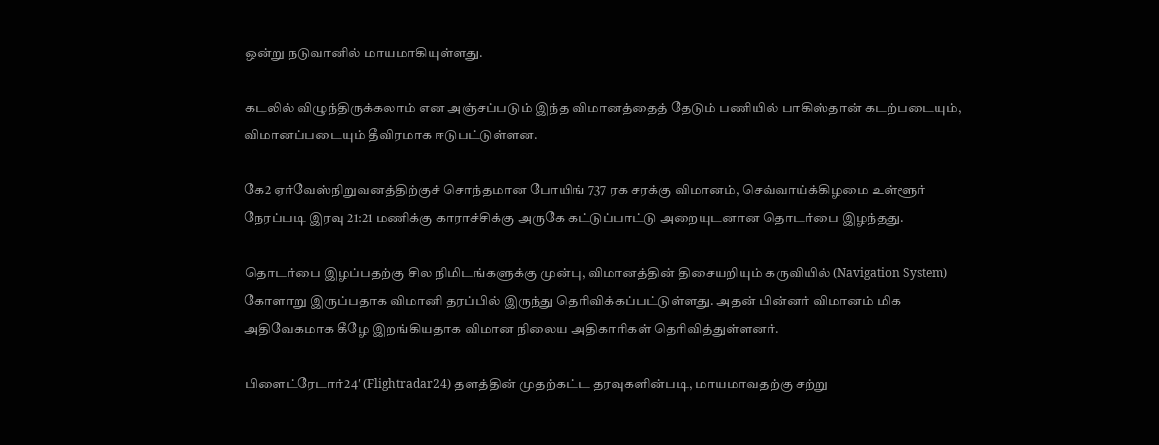ஒன்று நடுவானில் மாயமாகியுள்ளது.

கடலில் விழுந்திருக்கலாம் என அஞ்சப்படும் இந்த விமானத்தைத் தேடும் பணியில் பாகிஸ்தான் கடற்படையும், விமானப்படையும் தீவிரமாக ஈடுபட்டுள்ளன.

கே2 ஏர்வேஸ்நிறுவனத்திற்குச் சொந்தமான போயிங் 737 ரக சரக்கு விமானம், செவ்வாய்க்கிழமை உள்ளூர் நேரப்படி இரவு 21:21 மணிக்கு காராச்சிக்கு அருகே கட்டுப்பாட்டு அறையுடனான தொடர்பை இழந்தது.

தொடர்பை இழப்பதற்கு சில நிமிடங்களுக்கு முன்பு, விமானத்தின் திசையறியும் கருவியில் (Navigation System) கோளாறு இருப்பதாக விமானி தரப்பில் இருந்து தெரிவிக்கப்பட்டுள்ளது. அதன் பின்னர் விமானம் மிக அதிவேகமாக கீழே இறங்கியதாக விமான நிலைய அதிகாரிகள் தெரிவித்துள்ளனர்.

பிளைட்ரேடார்24′ (Flightradar24) தளத்தின் முதற்கட்ட தரவுகளின்படி, மாயமாவதற்கு சற்று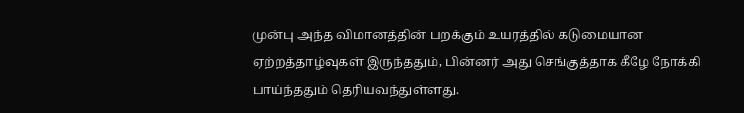முன்பு அந்த விமானத்தின் பறக்கும் உயரத்தில் கடுமையான ஏற்றத்தாழ்வுகள் இருந்ததும், பின்னர் அது செங்குத்தாக கீழே நோக்கி பாய்ந்ததும் தெரியவந்துள்ளது.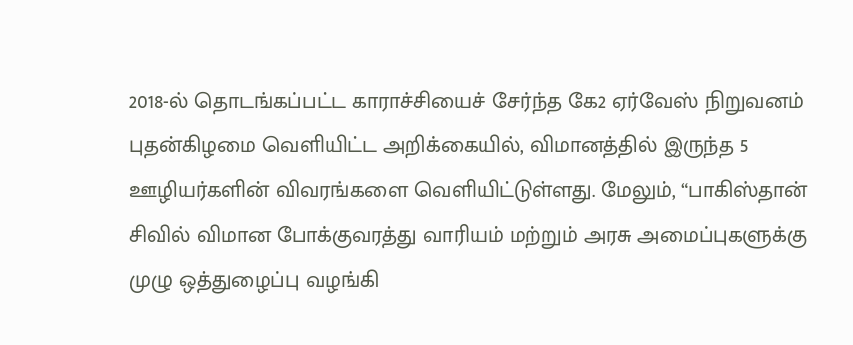2018-ல் தொடங்கப்பட்ட காராச்சியைச் சேர்ந்த கே2 ஏர்வேஸ் நிறுவனம் புதன்கிழமை வெளியிட்ட அறிக்கையில், விமானத்தில் இருந்த 5 ஊழியர்களின் விவரங்களை வெளியிட்டுள்ளது. மேலும், “பாகிஸ்தான் சிவில் விமான போக்குவரத்து வாரியம் மற்றும் அரசு அமைப்புகளுக்கு முழு ஒத்துழைப்பு வழங்கி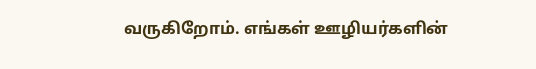வருகிறோம். எங்கள் ஊழியர்களின்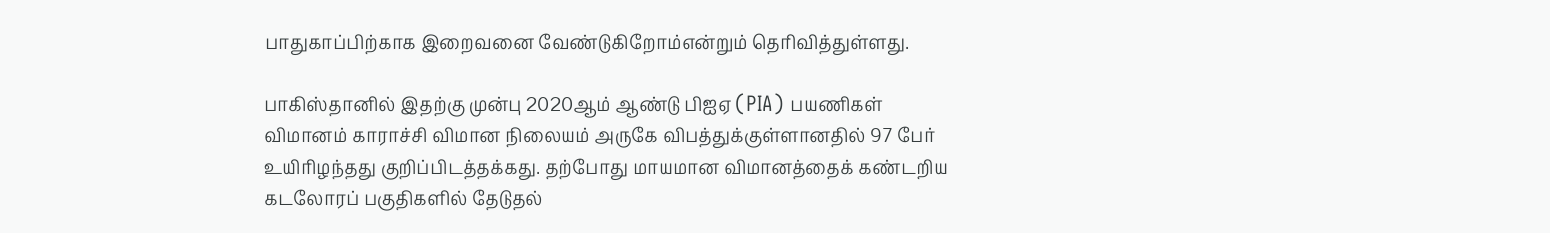பாதுகாப்பிற்காக இறைவனை வேண்டுகிறோம்என்றும் தெரிவித்துள்ளது.

பாகிஸ்தானில் இதற்கு முன்பு 2020ஆம் ஆண்டு பிஐஏ (PIA) பயணிகள் விமானம் காராச்சி விமான நிலையம் அருகே விபத்துக்குள்ளானதில் 97 பேர் உயிரிழந்தது குறிப்பிடத்தக்கது. தற்போது மாயமான விமானத்தைக் கண்டறிய கடலோரப் பகுதிகளில் தேடுதல்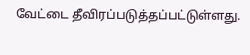வேட்டை தீவிரப்படுத்தப்பட்டுள்ளது.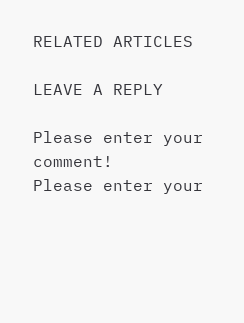RELATED ARTICLES

LEAVE A REPLY

Please enter your comment!
Please enter your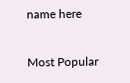name here

Most Popular